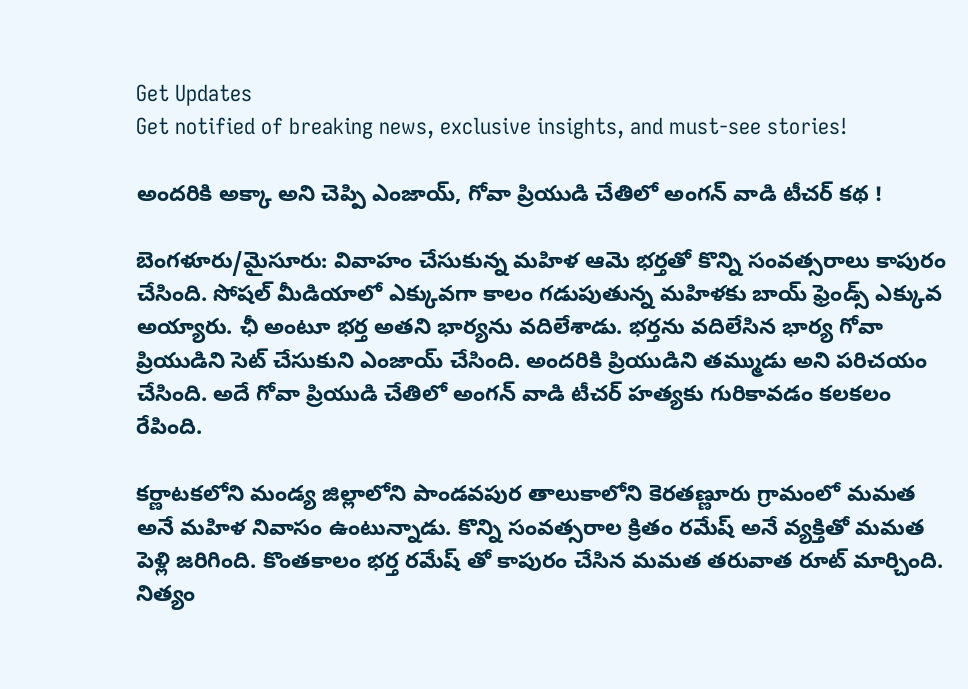Get Updates
Get notified of breaking news, exclusive insights, and must-see stories!

అందరికి అక్కా అని చెప్పి ఎంజాయ్, గోవా ప్రియుడి చేతిలో అంగన్ వాడి టీచర్ కథ !

బెంగళూరు/మైసూరు: వివాహం చేసుకున్న మహిళ ఆమె భర్తతో కొన్ని సంవత్సరాలు కాపురం చేసింది. సోషల్ మీడియాలో ఎక్కువగా కాలం గడుపుతున్న మహిళకు బాయ్ ఫ్రెండ్స్ ఎక్కువ అయ్యారు. ఛీ అంటూ భర్త అతని భార్యను వదిలేశాడు. భర్తను వదిలేసిన భార్య గోవా ప్రియుడిని సెట్ చేసుకుని ఎంజాయ్ చేసింది. అందరికి ప్రియుడిని తమ్ముడు అని పరిచయం చేసింది. అదే గోవా ప్రియుడి చేతిలో అంగన్ వాడి టీచర్ హత్యకు గురికావడం కలకలం రేపింది.

కర్ణాటకలోని మండ్య జిల్లాలోని పాండవపుర తాలుకాలోని కెరతణ్ణూరు గ్రామంలో మమత అనే మహిళ నివాసం ఉంటున్నాడు. కొన్ని సంవత్సరాల క్రితం రమేష్ అనే వ్యక్తితో మమత పెళ్లి జరిగింది. కొంతకాలం భర్త రమేష్ తో కాపురం చేసిన మమత తరువాత రూట్ మార్చింది. నిత్యం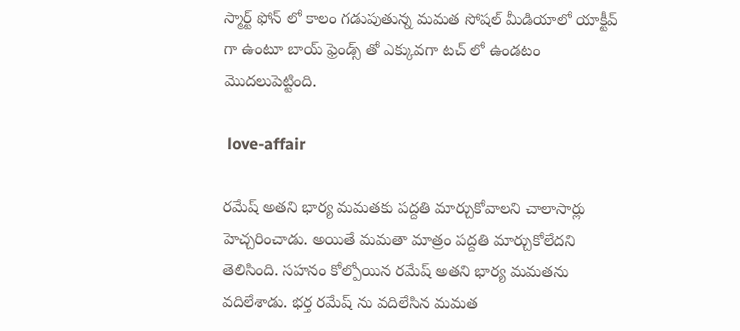స్మార్ట్ ఫోన్ లో కాలం గడుపుతున్న మమత సోషల్ మీడియాలో యాక్టీవ్ గా ఉంటూ బాయ్ ఫ్రెండ్స్ తో ఎక్కువగా టచ్ లో ఉండటం మొదలుపెట్టింది.

 love-affair

రమేష్ అతని భార్య మమతకు పద్దతి మార్చుకోవాలని చాలాసార్లు హెచ్చరించాడు. అయితే మమతా మాత్రం పద్దతి మార్చుకోలేదని తెలిసింది. సహనం కోల్పోయిన రమేష్ అతని భార్య మమతను వదిలేశాడు. భర్త రమేష్ ను వదిలేసిన మమత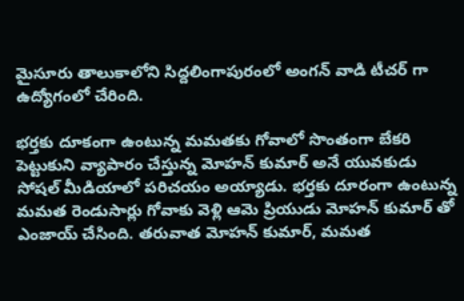మైసూరు తాలుకాలోని సిద్దలింగాపురంలో అంగన్ వాడి టీచర్ గా ఉద్యోగంలో చేరింది.

భర్తకు దూకంగా ఉంటున్న మమతకు గోవాలో సొంతంగా బేకరి పెట్టుకుని వ్యాపారం చేస్తున్న మోహన్ కుమార్ అనే యువకుడు సోషల్ మీడియాలో పరిచయం అయ్యాడు. భర్తకు దూరంగా ఉంటున్న మమత రెండుసార్లు గోవాకు వెళ్లి ఆమె ప్రియుడు మోహన్ కుమార్ తో ఎంజాయ్ చేసింది. తరువాత మోహన్ కుమార్, మమత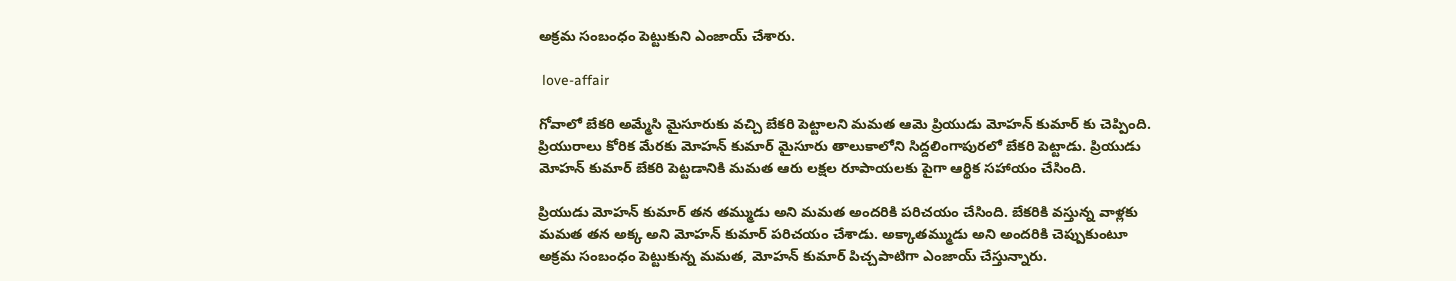అక్రమ సంబంధం పెట్టుకుని ఎంజాయ్ చేశారు.

 love-affair

గోవాలో బేకరి అమ్మేసి మైసూరుకు వచ్చి బేకరి పెట్టాలని మమత ఆమె ప్రియుడు మోహన్ కుమార్ కు చెప్పింది. ప్రియురాలు కోరిక మేరకు మోహన్ కుమార్ మైసూరు తాలుకాలోని సిద్దలింగాపురలో బేకరి పెట్టాడు. ప్రియుడు మోహన్ కుమార్ బేకరి పెట్టడానికి మమత ఆరు లక్షల రూపాయలకు పైగా ఆర్థిక సహాయం చేసింది.

ప్రియుడు మోహన్ కుమార్ తన తమ్ముడు అని మమత అందరికి పరిచయం చేసింది. బేకరికి వస్తున్న వాళ్లకు మమత తన అక్క అని మోహన్ కుమార్ పరిచయం చేశాడు. అక్కాతమ్ముడు అని అందరికి చెప్పుకుంటూ అక్రమ సంబంధం పెట్టుకున్న మమత, మోహన్ కుమార్ పిచ్చపాటిగా ఎంజాయ్ చేస్తున్నారు.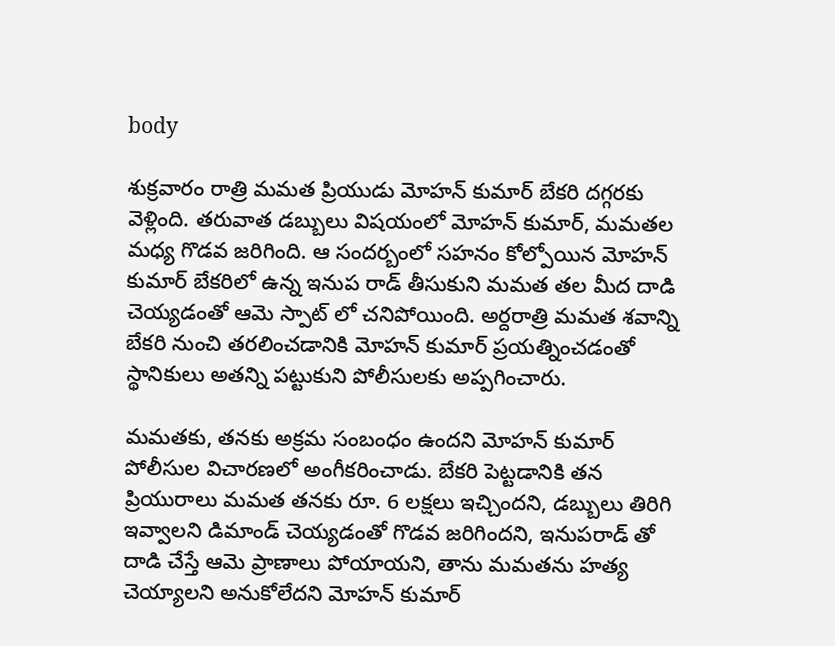body

శుక్రవారం రాత్రి మమత ప్రియుడు మోహన్ కుమార్ బేకరి దగ్గరకు వెళ్లింది. తరువాత డబ్బులు విషయంలో మోహన్ కుమార్, మమతల మధ్య గొడవ జరిగింది. ఆ సందర్బంలో సహనం కోల్పోయిన మోహన్ కుమార్ బేకరిలో ఉన్న ఇనుప రాడ్ తీసుకుని మమత తల మీద దాడి చెయ్యడంతో ఆమె స్పాట్ లో చనిపోయింది. అర్దరాత్రి మమత శవాన్ని బేకరి నుంచి తరలించడానికి మోహన్ కుమార్ ప్రయత్నించడంతో స్థానికులు అతన్ని పట్టుకుని పోలీసులకు అప్పగించారు.

మమతకు, తనకు అక్రమ సంబంధం ఉందని మోహన్ కుమార్ పోలీసుల విచారణలో అంగీకరించాడు. బేకరి పెట్టడానికి తన ప్రియురాలు మమత తనకు రూ. 6 లక్షలు ఇచ్చిందని, డబ్బులు తిరిగి ఇవ్వాలని డిమాండ్ చెయ్యడంతో గొడవ జరిగిందని, ఇనుపరాడ్ తో దాడి చేస్తే ఆమె ప్రాణాలు పోయాయని, తాను మమతను హత్య చెయ్యాలని అనుకోలేదని మోహన్ కుమార్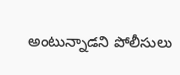అంటున్నాడని పోలీసులు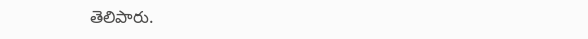తెలిపారు.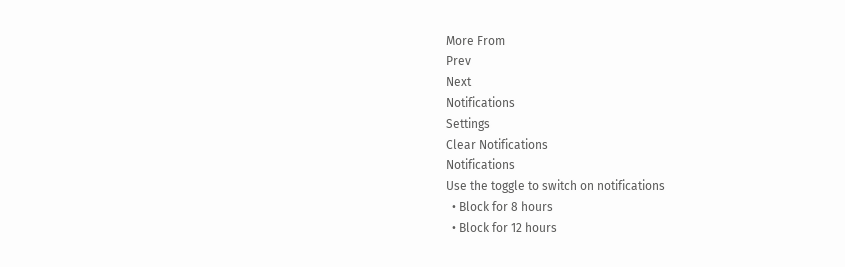More From
Prev
Next
Notifications
Settings
Clear Notifications
Notifications
Use the toggle to switch on notifications
  • Block for 8 hours
  • Block for 12 hours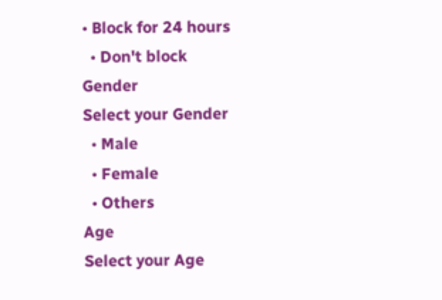• Block for 24 hours
  • Don't block
Gender
Select your Gender
  • Male
  • Female
  • Others
Age
Select your Age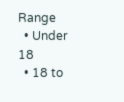Range
  • Under 18
  • 18 to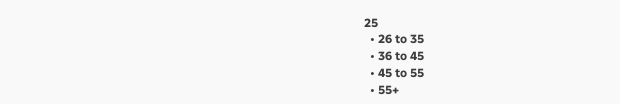25
  • 26 to 35
  • 36 to 45
  • 45 to 55
  • 55+